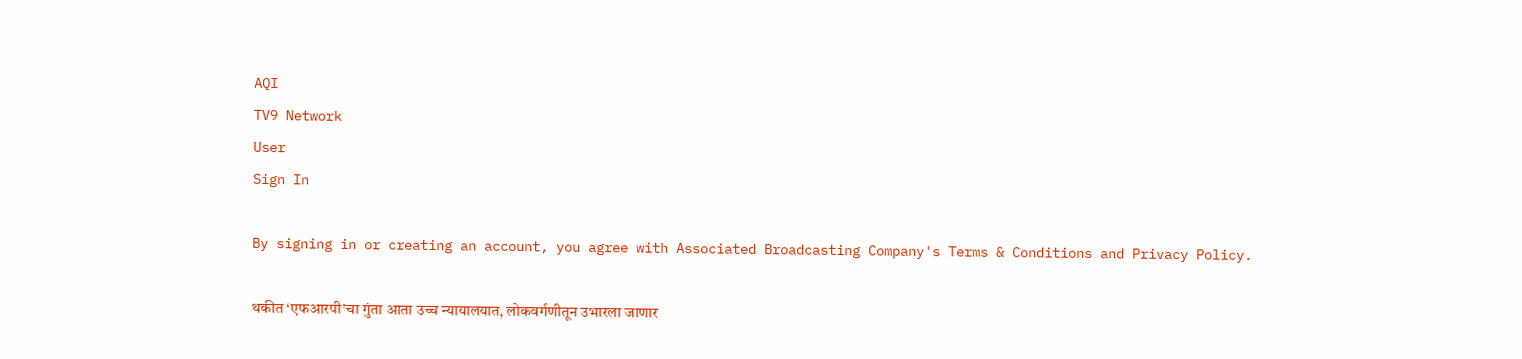AQI
TV9 Network
User
Sign In

By signing in or creating an account, you agree with Associated Broadcasting Company's Terms & Conditions and Privacy Policy.

थकीत ‘एफआरपी’चा गुंता आता उच्च न्यायालयात, लोकवर्गणीतून उभारला जाणार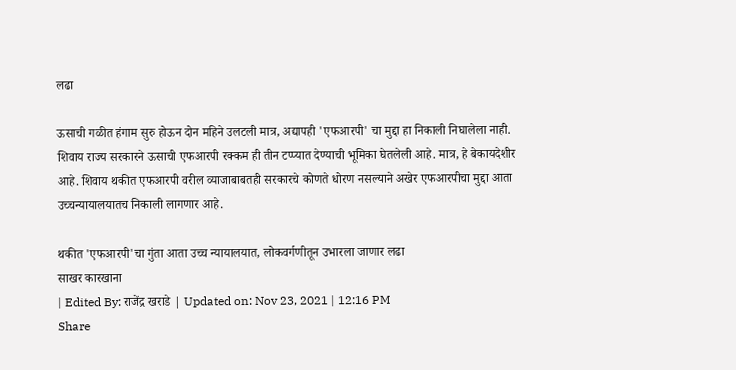लढा

ऊसाची गळीत हंगाम सुरु होऊन दोन महिने उलटली मात्र, अद्यापही 'एफआरपी' चा मुद्दा हा निकाली निघालेला नाही. शिवाय राज्य सरकारने ऊसाची एफआरपी रक्कम ही तीन टप्प्यात देण्याची भूमिका घेतलेली आहे. मात्र, हे बेकायदेशीर आहे. शिवाय थकीत एफआरपी वरील व्याजाबाबतही सरकारचे कोणते धोरण नसल्याने अखेर एफआरपीचा मुद्दा आता उच्चन्यायालयातच निकाली लागणार आहे.

थकीत 'एफआरपी'चा गुंता आता उच्च न्यायालयात, लोकवर्गणीतून उभारला जाणार लढा
साखर कारखाना
| Edited By: राजेंद्र खराडे | Updated on: Nov 23, 2021 | 12:16 PM
Share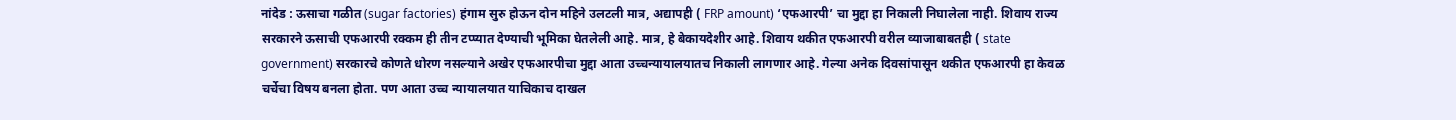नांदेड : ऊसाचा गळीत (sugar factories) हंगाम सुरु होऊन दोन महिने उलटली मात्र, अद्यापही ( FRP amount) ‘एफआरपी’ चा मुद्दा हा निकाली निघालेला नाही. शिवाय राज्य सरकारने ऊसाची एफआरपी रक्कम ही तीन टप्प्यात देण्याची भूमिका घेतलेली आहे. मात्र, हे बेकायदेशीर आहे. शिवाय थकीत एफआरपी वरील व्याजाबाबतही ( state government) सरकारचे कोणते धोरण नसल्याने अखेर एफआरपीचा मुद्दा आता उच्चन्यायालयातच निकाली लागणार आहे. गेल्या अनेक दिवसांपासून थकीत एफआरपी हा केवळ चर्चेचा विषय बनला होता. पण आता उच्च न्यायालयात याचिकाच दाखल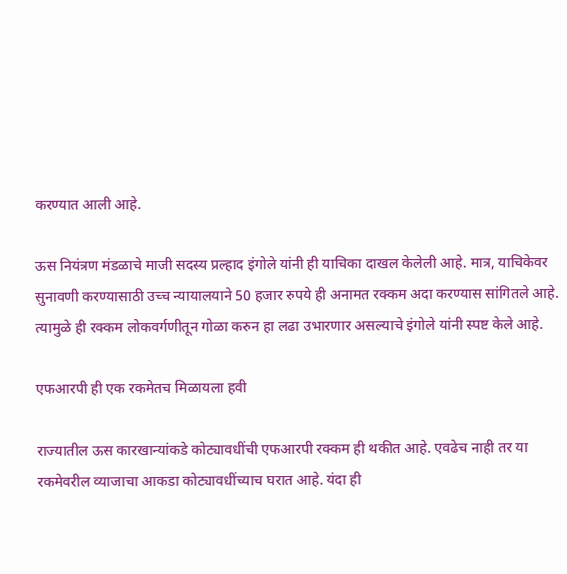करण्यात आली आहे.

ऊस नियंत्रण मंडळाचे माजी सदस्य प्रल्हाद इंगोले यांनी ही याचिका दाखल केलेली आहे. मात्र, याचिकेवर सुनावणी करण्यासाठी उच्च न्यायालयाने 50 हजार रुपये ही अनामत रक्कम अदा करण्यास सांगितले आहे. त्यामुळे ही रक्कम लोकवर्गणीतून गोळा करुन हा लढा उभारणार असल्याचे इंगोले यांनी स्पष्ट केले आहे.

एफआरपी ही एक रकमेतच मिळायला हवी

राज्यातील ऊस कारखान्यांकडे कोट्यावधींची एफआरपी रक्कम ही थकीत आहे. एवढेच नाही तर या रकमेवरील व्याजाचा आकडा कोट्यावधींच्याच घरात आहे. यंदा ही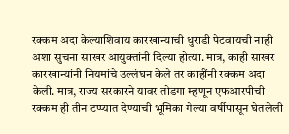रक्कम अदा केल्याशिवाय कारखान्याची धुराडी पेटवायची नाही अशा सुचना साखर आयुक्तांनी दिल्या होत्या. मात्र, काही साखर कारखान्यांनी नियमांचे उल्लंघन केले तर काहींनी रक्कम अदा केली. मात्र, राज्य सरकारने यावर तोडगा म्हणून एफआरपीची रक्कम ही तीन टप्प्यात देण्याची भूमिका गेल्या वर्षीपासून घेतलेली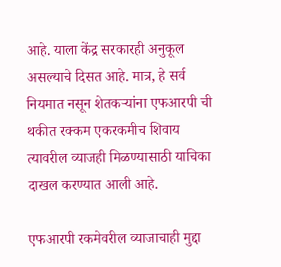आहे. याला केंद्र सरकारही अनुकूल असल्याचे दिसत आहे. मात्र, हे सर्व नियमात नसून शेतकऱ्यांना एफआरपी ची थकीत रक्कम एकरकमीच शिवाय त्यावरील व्याजही मिळण्यासाठी याचिका दाखल करण्यात आली आहे.

एफआरपी रकमेवरील व्याजाचाही मुद्दा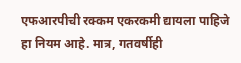एफआरपीची रक्कम एकरकमी द्यायला पाहिजे हा नियम आहे. मात्र, गतवर्षीही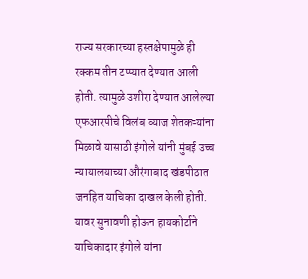राज्य सरकारच्या हस्तक्षेपामुळे ही रक्कम तीन टप्प्यात देण्यात आली होती. त्यामुळे उशीरा देण्यात आलेल्या एफआरपीचे विलंब व्याज शेतकऱ्यांना मिळावे यासाठी इंगोले यांनी मुंबई उच्च न्यायालयाच्या औरंगाबाद खंडपीठात जनहित याचिका दाखल केली होती. यावर सुनावणी होऊन हायकोर्टाने याचिकादार इंगोले यांना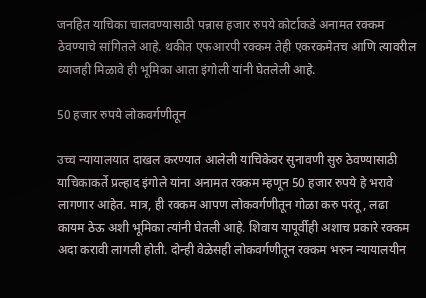जनहित याचिका चालवण्यासाठी पन्नास हजार रुपये कोर्टाकडे अनामत रक्कम ठेवण्याचे सांगितले आहे. थकीत एफआरपी रक्कम तेही एकरकमेतच आणि त्यावरील व्याजही मिळावे ही भूमिका आता इंगोली यांनी घेतलेली आहे.

50 हजार रुपये लोकवर्गणीतून

उच्च न्यायालयात दाखल करण्यात आलेली याचिकेवर सुनावणी सुरु ठेवण्यासाठी याचिकाकर्ते प्रल्हाद इंगोले यांना अनामत रक्कम म्हणून 50 हजार रुपये हे भरावे लागणार आहेत. मात्र, ही रक्कम आपण लोकवर्गणीतून गोळा करु परंतू, लढा कायम ठेऊ अशी भूमिका त्यांनी घेतली आहे. शिवाय यापूर्वीही अशाच प्रकारे रक्कम अदा करावी लागली होती. दोन्ही वेळेसही लोकवर्गणीतून रक्कम भरुन न्यायालयीन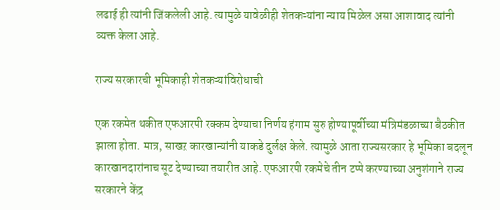लढाई ही त्यांनी जिंकलेली आहे. त्यामुळे यावेळीही शेतकऱ्यांना न्याय मिळेल असा आशावाद त्यांनी व्यक्त केला आहे.

राज्य सरकारची भूमिकाही शेतकऱ्यांविरोधाची

एक रकमेत थकीत एफआरपी रक्कम देण्याचा निर्णय हंगाम सुरु होण्यापूर्वीच्या मंत्रिमंडळाच्या बैठकीत झाला होता. मात्र, साखऱ कारखान्यांनी याकडे दुर्लक्ष केले. त्यामुळे आता राज्यसरकार हे भूमिका बदलून कारखानदारांनाच सूट देण्याच्या तयारीत आहे. एफआरपी रकमेचे तीन टप्पे करण्याच्या अनुशंगाने राज्य सरकारने केंद्र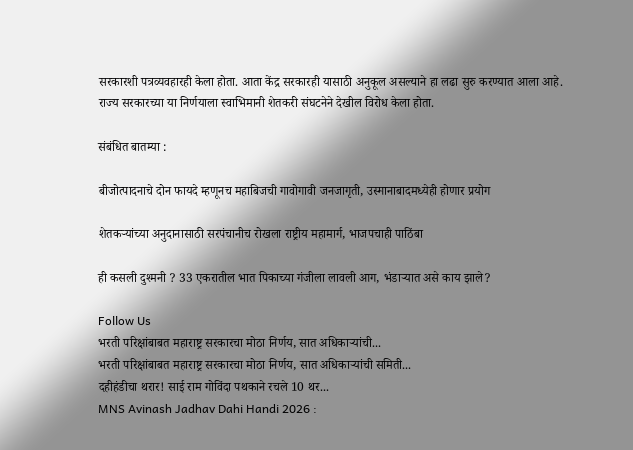सरकारशी पत्रव्यवहारही केला होता. आता केंद्र सरकारही यासाठी अनुकूल असल्याने हा लढा सुरु करण्यात आला आहे. राज्य सरकारच्या या निर्णयाला स्वाभिमानी शेतकरी संघटनेने देखील विरोध केला होता.

संबंधित बातम्या :

बीजोत्पादनाचे दोन फायदे म्हणूनच महाबिजची गावोगावी जनजागृती, उस्मानाबादमध्येही होणार प्रयोग

शेतकऱ्यांच्या अनुदानासाठी सरपंचानीच रोखला राष्ट्रीय महामार्ग, भाजपचाही पाठिंबा

ही कसली दुश्मनी ? 33 एकरातील भात पिकाच्या गंजीला लावली आग, भंडाऱ्यात असे काय झाले?

Follow Us
भरती परिक्षांबाबत महाराष्ट्र सरकारचा मोठा निर्णय, सात अधिकाऱ्यांची...
भरती परिक्षांबाबत महाराष्ट्र सरकारचा मोठा निर्णय, सात अधिकाऱ्यांची समिती...
दहीहंडीचा थरार! साई राम गोविंदा पथकाने रचले 10 थर...
MNS Avinash Jadhav Dahi Handi 2026 :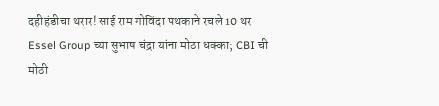दहीहंडीचा थरार! साई राम गोविंदा पथकाने रचले 10 थर
Essel Group च्या सुभाष चंद्रा यांना मोठा धक्का; CBI ची मोठी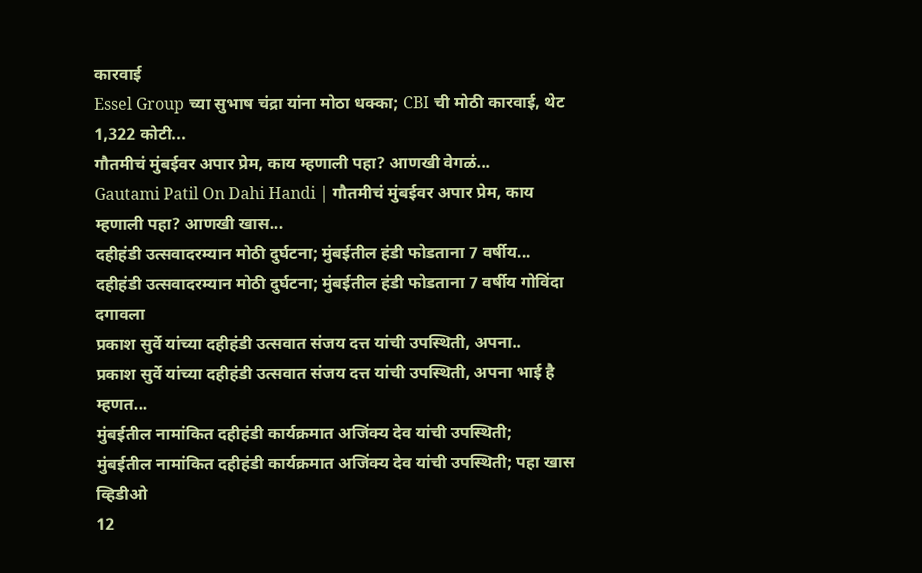कारवाई
Essel Group च्या सुभाष चंद्रा यांना मोठा धक्का; CBI ची मोठी कारवाई, थेट 1,322 कोटी...
गौतमीचं मुंबईवर अपार प्रेम, काय म्हणाली पहा? आणखी वेगळं...
Gautami Patil On Dahi Handi | गौतमीचं मुंबईवर अपार प्रेम, काय म्हणाली पहा? आणखी खास...
दहीहंडी उत्सवादरम्यान मोठी दुर्घटना; मुंबईतील हंडी फोडताना 7 वर्षीय...
दहीहंडी उत्सवादरम्यान मोठी दुर्घटना; मुंबईतील हंडी फोडताना 7 वर्षीय गोविंदा दगावला
प्रकाश सुर्वे यांच्या दहीहंडी उत्सवात संजय दत्त यांची उपस्थिती, अपना..
प्रकाश सुर्वे यांच्या दहीहंडी उत्सवात संजय दत्त यांची उपस्थिती, अपना भाई है म्हणत...
मुंबईतील नामांकित दहीहंडी कार्यक्रमात अजिंक्य देव यांची उपस्थिती;
मुंबईतील नामांकित दहीहंडी कार्यक्रमात अजिंक्य देव यांची उपस्थिती; पहा खास व्हिडीओ
12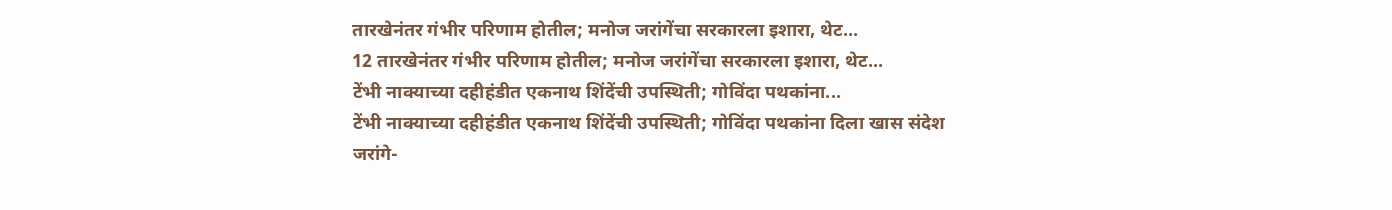तारखेनंतर गंभीर परिणाम होतील; मनोज जरांगेंचा सरकारला इशारा, थेट...
12 तारखेनंतर गंभीर परिणाम होतील; मनोज जरांगेंचा सरकारला इशारा, थेट...
टेंभी नाक्याच्या दहीहंडीत एकनाथ शिंदेंची उपस्थिती; गोविंदा पथकांना...
टेंभी नाक्याच्या दहीहंडीत एकनाथ शिंदेंची उपस्थिती; गोविंदा पथकांना दिला खास संदेश
जरांगे-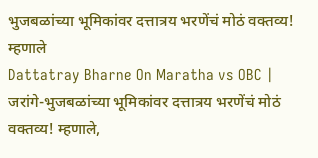भुजबळांच्या भूमिकांवर दत्तात्रय भरणेंचं मोठं वक्तव्य! म्हणाले
Dattatray Bharne On Maratha vs OBC | जरांगे-भुजबळांच्या भूमिकांवर दत्तात्रय भरणेंचं मोठं वक्तव्य! म्हणाले,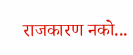राजकारण नको...